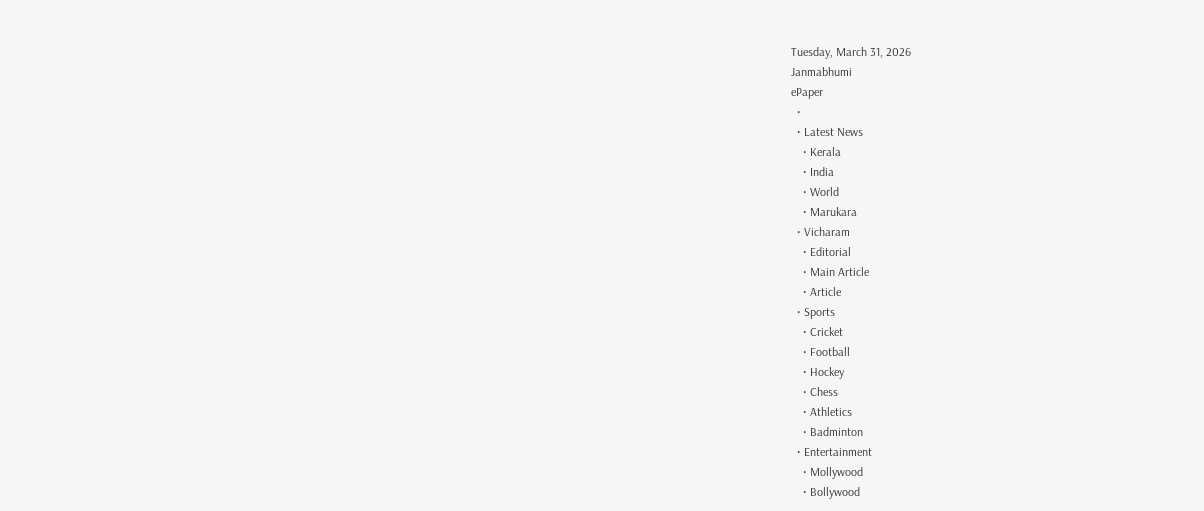Tuesday, March 31, 2026
Janmabhumi
ePaper
  •
  • Latest News
    • Kerala
    • India
    • World
    • Marukara
  • Vicharam
    • Editorial
    • Main Article
    • Article
  • Sports
    • Cricket
    • Football
    • Hockey
    • Chess
    • Athletics
    • Badminton
  • Entertainment
    • Mollywood
    • Bollywood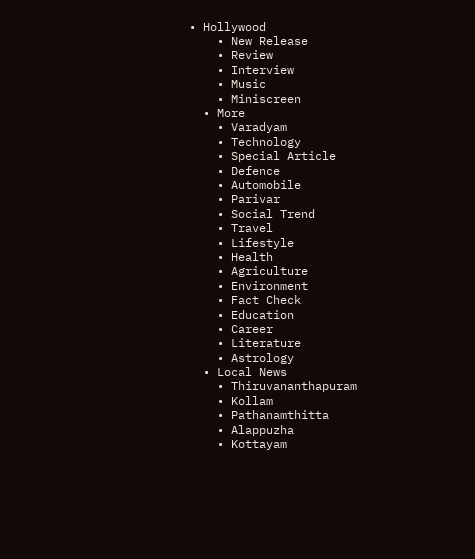• Hollywood
    • New Release
    • Review
    • Interview
    • Music
    • Miniscreen
  • More
    • Varadyam
    • Technology
    • Special Article
    • Defence
    • Automobile
    • Parivar
    • Social Trend
    • Travel
    • Lifestyle
    • Health
    • Agriculture
    • Environment
    • Fact Check
    • Education
    • Career
    • Literature
    • Astrology
  • Local News
    • Thiruvananthapuram
    • Kollam
    • Pathanamthitta
    • Alappuzha
    • Kottayam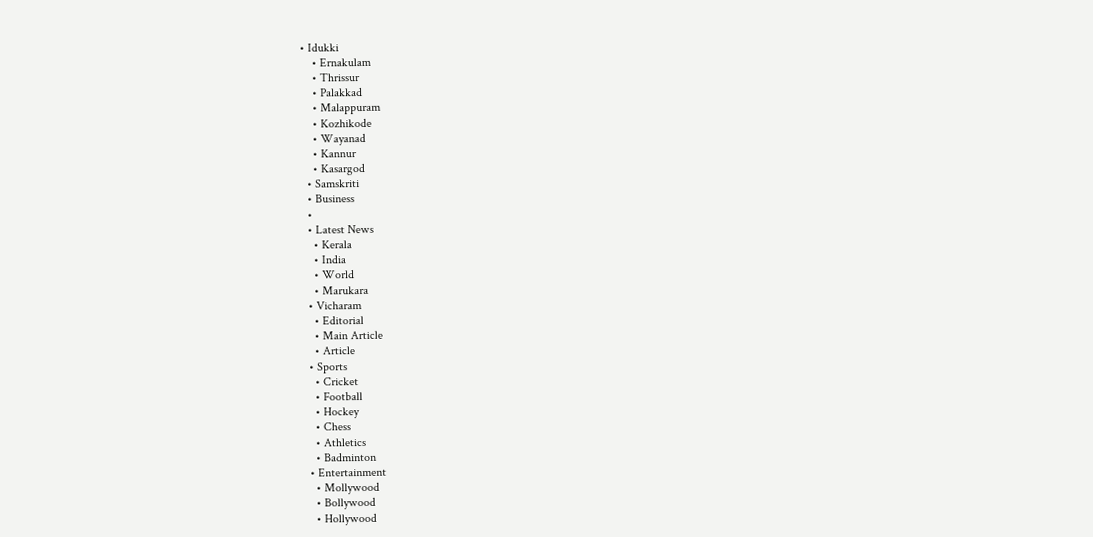• Idukki
    • Ernakulam
    • Thrissur
    • Palakkad
    • Malappuram
    • Kozhikode
    • Wayanad
    • Kannur
    • Kasargod
  • Samskriti
  • Business
  •
  • Latest News
    • Kerala
    • India
    • World
    • Marukara
  • Vicharam
    • Editorial
    • Main Article
    • Article
  • Sports
    • Cricket
    • Football
    • Hockey
    • Chess
    • Athletics
    • Badminton
  • Entertainment
    • Mollywood
    • Bollywood
    • Hollywood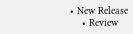• New Release
    • Review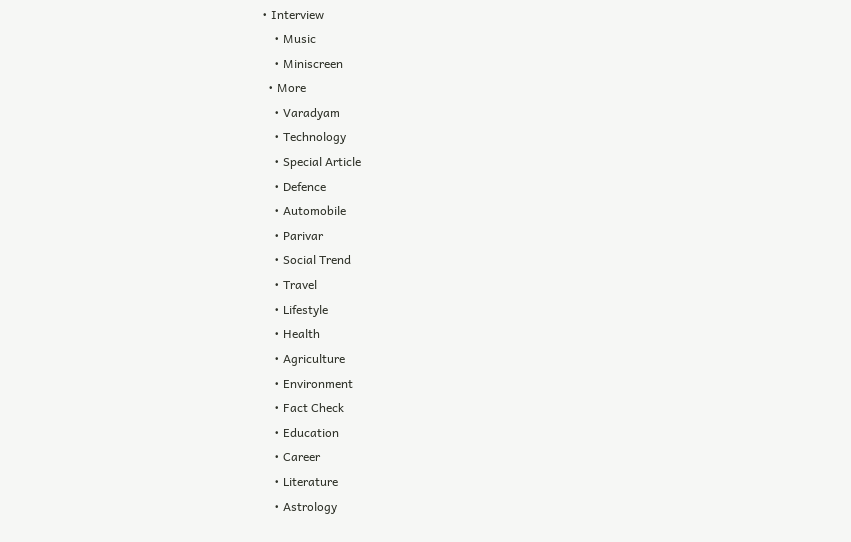• Interview
    • Music
    • Miniscreen
  • More
    • Varadyam
    • Technology
    • Special Article
    • Defence
    • Automobile
    • Parivar
    • Social Trend
    • Travel
    • Lifestyle
    • Health
    • Agriculture
    • Environment
    • Fact Check
    • Education
    • Career
    • Literature
    • Astrology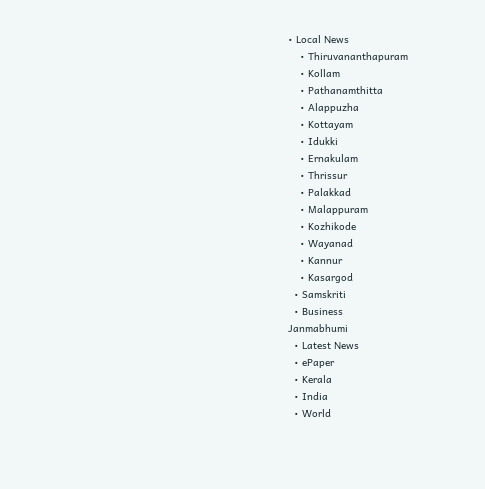• Local News
    • Thiruvananthapuram
    • Kollam
    • Pathanamthitta
    • Alappuzha
    • Kottayam
    • Idukki
    • Ernakulam
    • Thrissur
    • Palakkad
    • Malappuram
    • Kozhikode
    • Wayanad
    • Kannur
    • Kasargod
  • Samskriti
  • Business
Janmabhumi
  • Latest News
  • ePaper
  • Kerala
  • India
  • World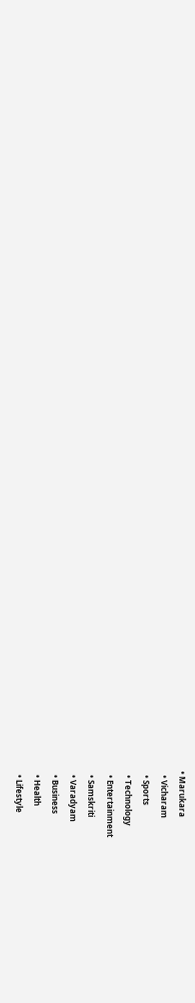• Marukara
  • Vicharam
  • Sports
  • Technology
  • Entertainment
  • Samskriti
  • Varadyam
  • Business
  • Health
  • Lifestyle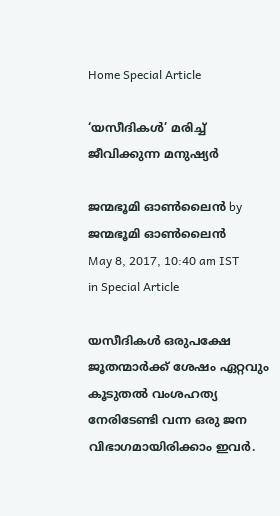Home Special Article

‘യസീദികൾ’ മരിച്ച് ജീവിക്കുന്ന മനുഷ്യർ

ജന്മഭൂമി ഓണ്‍ലൈന്‍ by ജന്മഭൂമി ഓണ്‍ലൈന്‍
May 8, 2017, 10:40 am IST
in Special Article

യസീദികൾ ഒരുപക്ഷേ ജൂതന്മാർക്ക് ശേഷം ഏറ്റവും കൂടുതൽ വംശഹത്യ നേരിടേണ്ടി വന്ന ഒരു ജന വിഭാഗമായിരിക്കാം ഇവർ.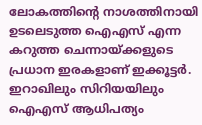ലോകത്തിന്റെ നാശത്തിനായി ഉടലെടുത്ത ഐഎസ് എന്ന കറുത്ത ചെന്നായ്‌ക്കളുടെ പ്രധാന ഇരകളാണ് ഇക്കൂട്ടർ. ഇറാഖിലും സിറിയയിലും ഐഎസ് ആധിപത്യം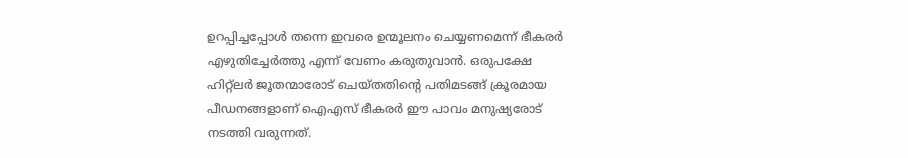ഉറപ്പിച്ചപ്പോൾ തന്നെ ഇവരെ ഉന്മൂലനം ചെയ്യണമെന്ന് ഭീകരർ എഴുതിച്ചേർത്തു എന്ന് വേണം കരുതുവാൻ. ഒരുപക്ഷേ ഹിറ്റ്ലർ ജൂതന്മാരോട് ചെയ്തതിന്റെ പതിമടങ്ങ് ക്രൂരമായ പീഡനങ്ങളാണ് ഐഎസ് ഭീകരർ ഈ പാവം മനുഷ്യരോട് നടത്തി വരുന്നത്.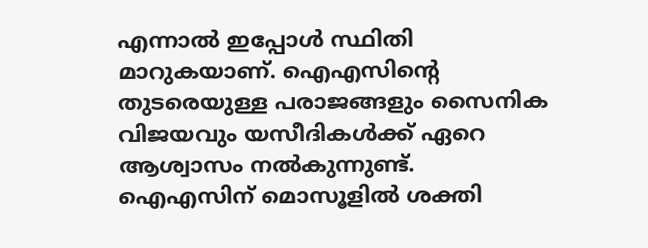എന്നാൽ ഇപ്പോൾ സ്ഥിതി മാറുകയാണ്. ഐഎസിന്റെ തുടരെയുള്ള പരാജങ്ങളും സൈനിക വിജയവും യസീദികൾക്ക് ഏറെ ആശ്വാസം നൽകുന്നുണ്ട്. ഐഎസിന് മൊസൂളിൽ ശക്തി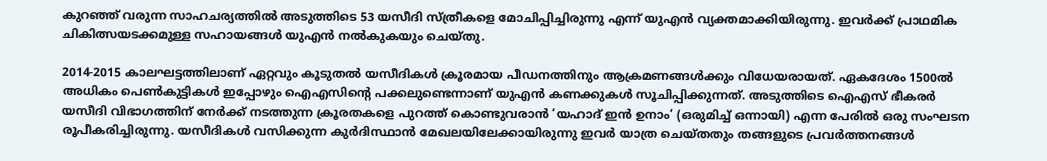കുറഞ്ഞ് വരുന്ന സാഹചര്യത്തിൽ അടുത്തിടെ 53 യസീദി സ്ത്രീകളെ മോചിപ്പിച്ചിരുന്നു എന്ന് യുഎൻ വ്യക്തമാക്കിയിരുന്നു. ഇവർക്ക് പ്രാഥമിക ചികിത്സയടക്കമുള്ള സഹായങ്ങൾ യുഎൻ നൽകുകയും ചെയ്തു.

2014-2015 കാലഘട്ടത്തിലാണ് ഏറ്റവും കൂടുതൽ യസീദികൾ ക്രൂരമായ പീഡനത്തിനും ആക്രമണങ്ങൾക്കും വിധേയരായത്. ഏകദേശം 1500ൽ അധികം പെൺകുട്ടികൾ ഇപ്പോഴും ഐഎസിന്റെ പക്കലുണ്ടെന്നാണ് യുഎൻ കണക്കുകൾ സൂചിപ്പിക്കുന്നത്. അടുത്തിടെ ഐഎസ് ഭീകരർ യസീദി വിഭാഗത്തിന് നേർക്ക് നടത്തുന്ന ക്രൂരതകളെ പുറത്ത് കൊണ്ടുവരാൻ ‘യഹാദ് ഇൻ ഉനാം’ (ഒരുമിച്ച് ഒന്നായി) എന്ന പേരിൽ ഒരു സംഘടന രൂപീകരിച്ചിരുന്നു. യസീദികൾ വസിക്കുന്ന കുർദിസ്ഥാൻ മേഖലയിലേക്കായിരുന്നു ഇവർ യാത്ര ചെയ്തതും തങ്ങളുടെ പ്രവർത്തനങ്ങൾ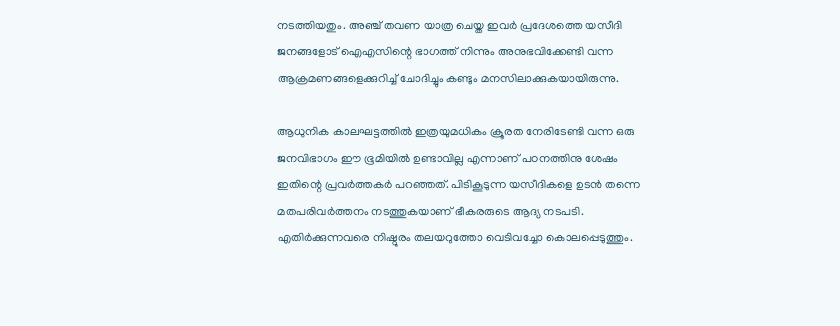നടത്തിയതും. അഞ്ച് തവണ യാത്ര ചെയ്ത ഇവർ പ്രദേശത്തെ യസീദി ജനങ്ങളോട് ഐഎസിന്റെ ഭാഗത്ത് നിന്നും അനുഭവിക്കേണ്ടി വന്ന ആക്രമണങ്ങളെക്കുറിച്ച് ചോദിച്ചും കണ്ടും മനസിലാക്കുകയായിരുന്നു.

ആധുനിക കാലഘട്ടത്തിൽ ഇത്രയുമധികം ക്രൂരത നേരിടേണ്ടി വന്ന ഒരു ജനവിഭാഗം ഈ ഭൂമിയിൽ ഉണ്ടാവില്ല എന്നാണ് പഠനത്തിനു ശേഷം ഇതിന്റെ പ്രവർത്തകർ പറഞ്ഞത്. പിടികൂടുന്ന യസീദികളെ ഉടൻ തന്നെ മതപരിവർത്തനം നടത്തുകയാണ് ഭീകരരുടെ ആദ്യ നടപടി. എതിർക്കുന്നവരെ നിഷ്ഠൂരം തലയറുത്തോ വെടിവച്ചോ കൊലപ്പെടുത്തും.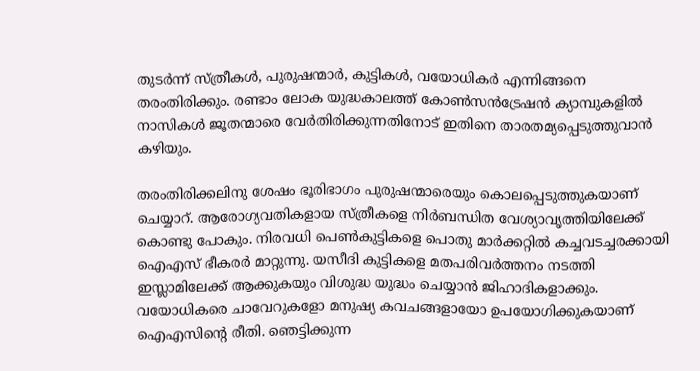തുടർന്ന് സ്ത്രീകൾ, പുരുഷന്മാർ, കുട്ടികൾ, വയോധികർ എന്നിങ്ങനെ തരംതിരിക്കും. രണ്ടാം ലോക യുദ്ധകാലത്ത് കോൺസൻട്രേഷൻ ക്യാമ്പുകളിൽ നാസികൾ ജൂതന്മാരെ വേർതിരിക്കുന്നതിനോട് ഇതിനെ താരതമ്യപ്പെടുത്തുവാൻ കഴിയും.

തരംതിരിക്കലിനു ശേഷം ഭൂരിഭാഗം പുരുഷന്മാരെയും കൊലപ്പെടുത്തുകയാണ് ചെയ്യാറ്. ആരോഗ്യവതികളായ സ്ത്രീകളെ നിർബന്ധിത വേശ്യാവൃത്തിയിലേക്ക് കൊണ്ടു പോകും. നിരവധി പെൺകുട്ടികളെ പൊതു മാർക്കറ്റിൽ കച്ചവടച്ചരക്കായി ഐഎസ് ഭീകരർ മാറ്റുന്നു. യസീദി കുട്ടികളെ മതപരിവർത്തനം നടത്തി ഇസ്ലാമിലേക്ക് ആക്കുകയും വിശുദ്ധ യുദ്ധം ചെയ്യാൻ ജിഹാദികളാക്കും. വയോധികരെ ചാവേറുകളോ മനുഷ്യ കവചങ്ങളായോ ഉപയോഗിക്കുകയാണ് ഐഎസിന്റെ രീതി. ഞെട്ടിക്കുന്ന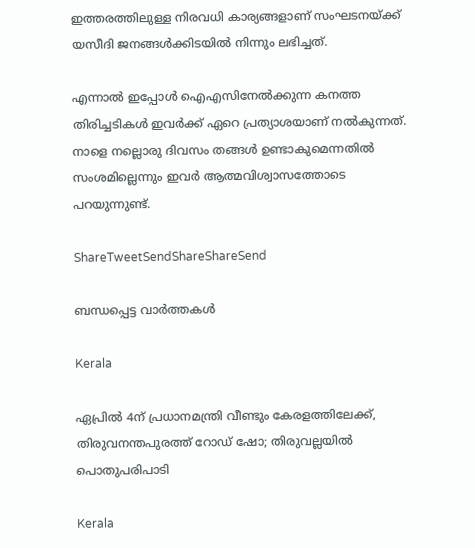ഇത്തരത്തിലുള്ള നിരവധി കാര്യങ്ങളാണ് സംഘടനയ്‌ക്ക് യസീദി ജനങ്ങൾക്കിടയിൽ നിന്നും ലഭിച്ചത്.

എന്നാൽ ഇപ്പോൾ ഐഎസിനേൽക്കുന്ന കനത്ത തിരിച്ചടികൾ ഇവർക്ക് ഏറെ പ്രത്യാശയാണ് നൽകുന്നത്. നാളെ നല്ലൊരു ദിവസം തങ്ങൾ ഉണ്ടാകുമെന്നതിൽ സംശമില്ലെന്നും ഇവർ ആത്മവിശ്വാസത്തോടെ പറയുന്നുണ്ട്.

ShareTweetSendShareShareSend

ബന്ധപ്പെട്ട വാര്‍ത്തകള്‍

Kerala

ഏപ്രില്‍ 4ന് പ്രധാനമന്ത്രി വീണ്ടും കേരളത്തിലേക്ക്, തിരുവനന്തപുരത്ത് റോഡ് ഷോ; തിരുവല്ലയില്‍ പൊതുപരിപാടി

Kerala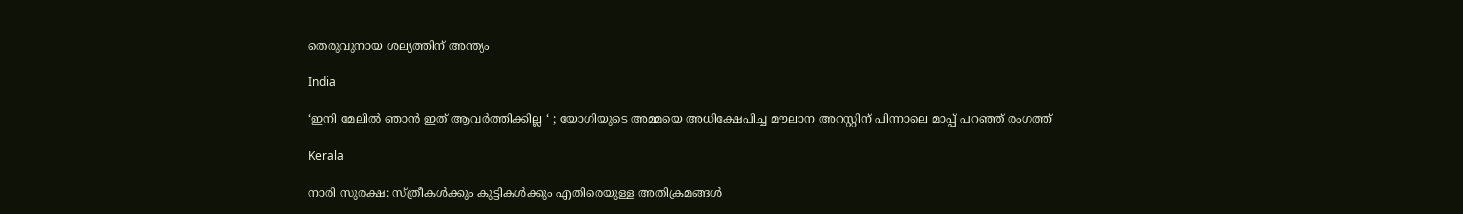തെരുവുനായ ശല്യത്തിന് അന്ത്യം

India

‘ഇനി മേലിൽ ഞാൻ ഇത് ആവർത്തിക്കില്ല ‘ ; യോഗിയുടെ അമ്മയെ അധിക്ഷേപിച്ച മൗലാന അറസ്റ്റിന് പിന്നാലെ മാപ്പ് പറഞ്ഞ് രംഗത്ത്

Kerala

നാരി സുരക്ഷ: സ്ത്രീകള്‍ക്കും കുട്ടികള്‍ക്കും എതിരെയുള്ള അതിക്രമങ്ങള്‍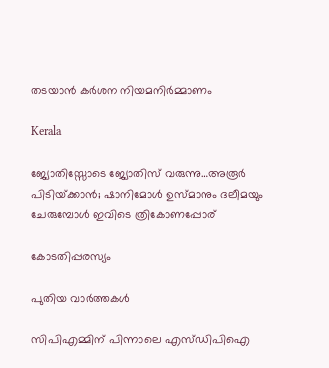തടയാന്‍ കര്‍ശന നിയമനിര്‍മ്മാണം

Kerala

ജ്യോതിസ്സോടെ ജ്യോതിസ് വരുന്നു…അരൂര്‍ പിടിയ്‌ക്കാന്‍; ഷാനിമോള്‍ ഉസ്മാനും ദലീമയും ചേരുമ്പോള്‍ ഇവിടെ ത്രികോണപ്പോര്

കോടതിപ്പരസ്യം

പുതിയ വാര്‍ത്തകള്‍

സിപിഎമ്മിന് പിന്നാലെ എസ്ഡിപിഐ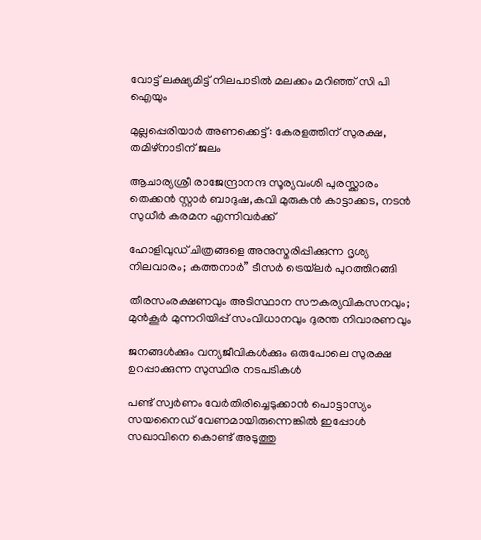വോട്ട് ലക്ഷ്യമിട്ട് നിലപാടില്‍ മലക്കം മറിഞ്ഞ് സി പി ഐയും

മുല്ലപ്പെരിയാര്‍ അണക്കെട്ട്: കേരളത്തിന് സുരക്ഷ, തമിഴ്‌നാടിന് ജലം

ആചാര്യശ്രീ രാജേന്ദ്രാനന്ദ സൂര്യവംശി പുരസ്ക്കാരം തെക്കൻ സ്റ്റാർ ബാദുഷ,കവി മുരുകൻ കാട്ടാക്കട, നടൻ സുധീർ കരമന എന്നിവർക്ക്

ഹോളിവുഡ് ചിത്രങ്ങളെ അനുസ്മരിപ്പിക്കുന്ന ദൃശ്യ നിലവാരം; കത്തനാർ” ടീസർ ട്രെയ്‌ലർ പുറത്തിറങ്ങി

തീരസംരക്ഷണവും അടിസ്ഥാന സൗകര്യവികസനവും; മുന്‍കൂര്‍ മുന്നറിയിപ്പ് സംവിധാനവും ദുരന്ത നിവാരണവും

ജനങ്ങള്‍ക്കും വന്യജീവികള്‍ക്കും ഒരുപോലെ സുരക്ഷ ഉറപ്പാക്കുന്ന സുസ്ഥിര നടപടികള്‍

പണ്ട് സ്വര്‍ണം വേര്‍തിരിച്ചെടുക്കാന്‍ പൊട്ടാസ്യം സയനൈഡ് വേണമായിരുന്നെങ്കില്‍ ഇപ്പോള്‍ സഖാവിനെ കൊണ്ട് അടുത്തു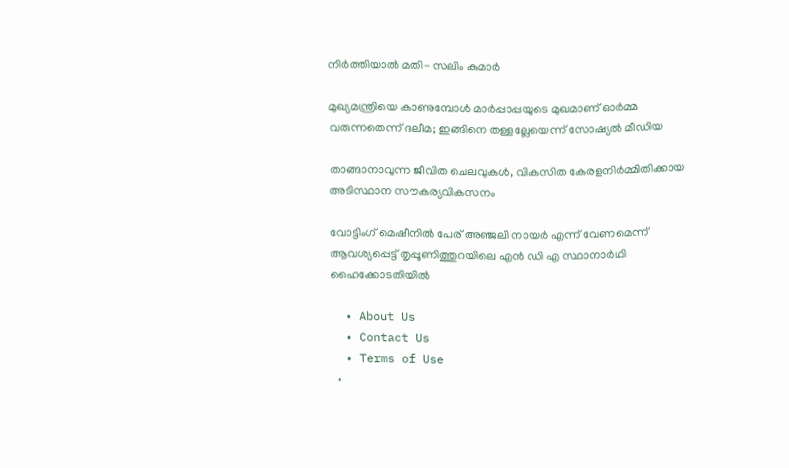നിര്‍ത്തിയാല്‍ മതി- സലിം കുമാര്‍

മുഖ്യമന്ത്രിയെ കാണുമ്പോള്‍ മാര്‍പ്പാപ്പയുടെ മുഖമാണ് ഓര്‍മ്മ വരുന്നതെന്ന് ദലീമ; ഇങ്ങിനെ തള്ളല്ലേയെന്ന് സോഷ്യല്‍ മീഡിയ

താങ്ങാനാവുന്ന ജീവിത ചെലവുകള്‍, വികസിത കേരളനിര്‍മ്മിതിക്കായ അടിസ്ഥാന സൗകര്യവികസനം

വോട്ടിംഗ് മെഷീനില്‍ പേര് അഞ്ജലി നായര്‍ എന്ന് വേണമെന്ന് ആവശ്യപ്പെട്ട് തൃപ്പൂണിത്തുറയിലെ എന്‍ ഡി എ സ്ഥാനാര്‍ഥി ഹൈക്കോടതിയില്‍

  • About Us
  • Contact Us
  • Terms of Use
  •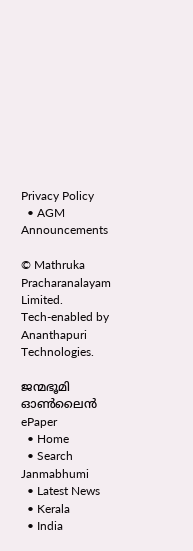Privacy Policy
  • AGM Announcements

© Mathruka Pracharanalayam Limited.
Tech-enabled by Ananthapuri Technologies.

ജന്മഭൂമി ഓണ്‍ലൈന്‍
ePaper
  • Home
  • Search Janmabhumi
  • Latest News
  • Kerala
  • India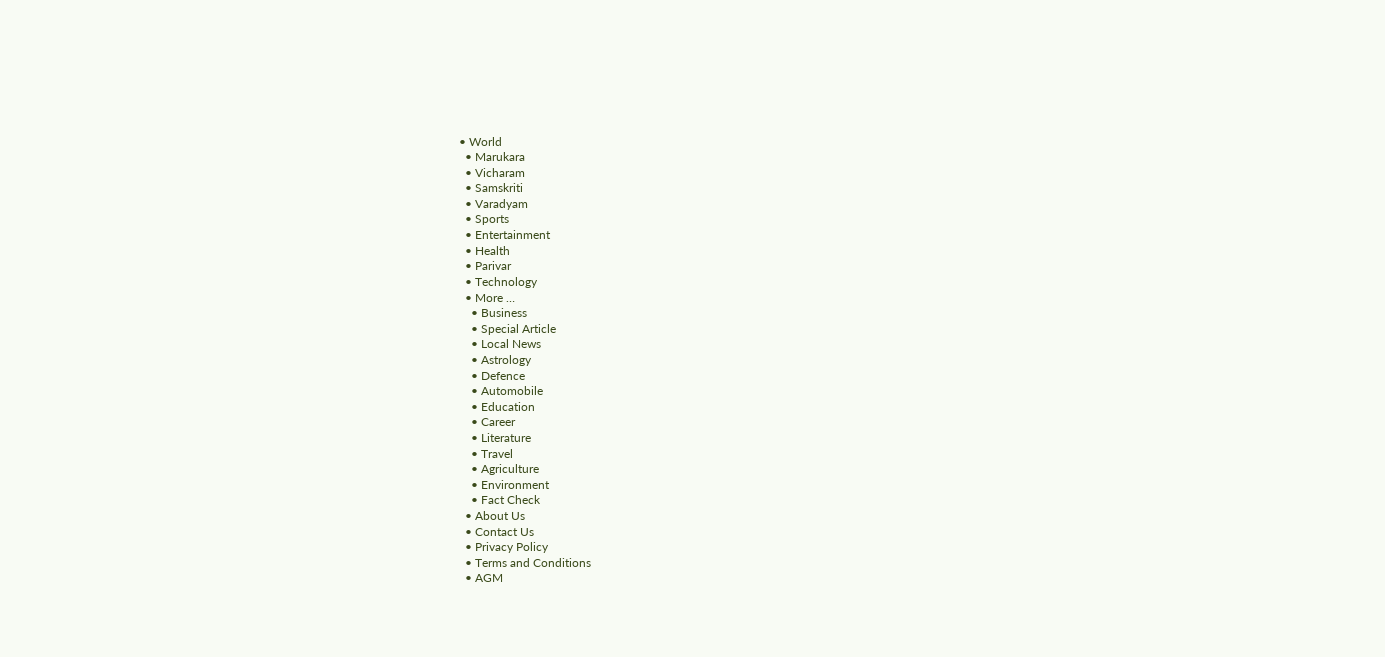• World
  • Marukara
  • Vicharam
  • Samskriti
  • Varadyam
  • Sports
  • Entertainment
  • Health
  • Parivar
  • Technology
  • More …
    • Business
    • Special Article
    • Local News
    • Astrology
    • Defence
    • Automobile
    • Education
    • Career
    • Literature
    • Travel
    • Agriculture
    • Environment
    • Fact Check
  • About Us
  • Contact Us
  • Privacy Policy
  • Terms and Conditions
  • AGM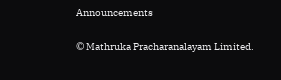Announcements

© Mathruka Pracharanalayam Limited.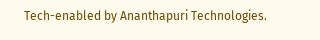Tech-enabled by Ananthapuri Technologies.